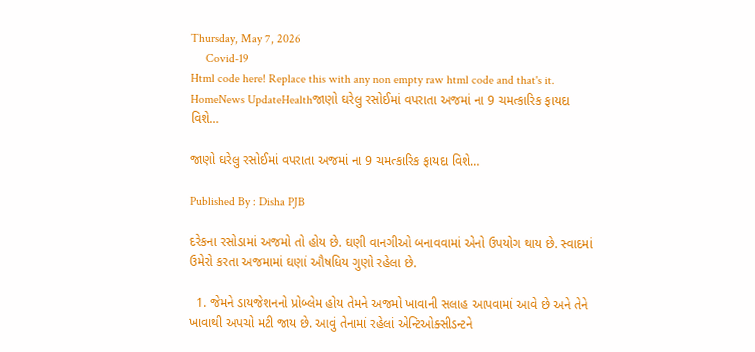Thursday, May 7, 2026
     Covid-19
Html code here! Replace this with any non empty raw html code and that's it.
HomeNews UpdateHealthજાણો ઘરેલુ રસોઈમાં વપરાતા અજમાં ના 9 ચમત્કારિક ફાયદા વિશે…

જાણો ઘરેલુ રસોઈમાં વપરાતા અજમાં ના 9 ચમત્કારિક ફાયદા વિશે…

Published By : Disha PJB

દરેકના રસોડામાં અજમો તો હોય છે. ઘણી વાનગીઓ બનાવવામાં એનો ઉપયોગ થાય છે. સ્વાદમાં ઉમેરો કરતા અજમામાં ઘણાં ઔષધિય ગુણો રહેલા છે.

  1. જેમને ડાયજેશનનો પ્રોબ્લેમ હોય તેમને અજમો ખાવાની સલાહ આપવામાં આવે છે અને તેને ખાવાથી અપચો મટી જાય છે. આવું તેનામાં રહેલાં એન્ટિઓક્સીડન્ટને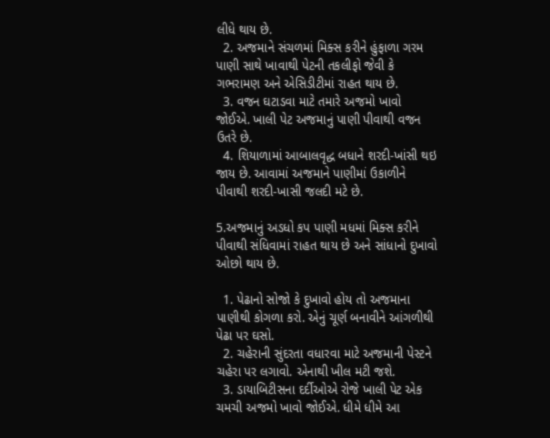લીધે થાય છે.
  2. અજમાને સંચળમાં મિક્સ કરીને હુંફાળા ગરમ પાણી સાથે ખાવાથી પેટની તકલીફો જેવી કે ગભરામણ અને એસિડીટીમાં રાહત થાય છે.
  3. વજન ઘટાડવા માટે તમારે અજમો ખાવો જોઈએ. ખાલી પેટ અજમાનું પાણી પીવાથી વજન ઉતરે છે.
  4. શિયાળામાં આબાલવૃદ્ધ બધાને શરદી-ખાંસી થઇ જાય છે. આવામાં અજમાને પાણીમાં ઉકાળીને પીવાથી શરદી-ખાસી જલદી મટે છે.

5.અજમાનું અડધો કપ પાણી મધમાં મિક્સ કરીને પીવાથી સંધિવામાં રાહત થાય છે અને સાંધાનો દુખાવો ઓછો થાય છે.

  1. પેઢાનો સોજો કે દુખાવો હોય તો અજમાના પાણીથી કોગળા કરો. એનું ચૂર્ણ બનાવીને આંગળીથી પેઢા પર ઘસો.
  2. ચહેરાની સુંદરતા વધારવા માટે અજમાની પેસ્ટને ચહેરા પર લગાવો. એનાથી ખીલ મટી જશે.
  3. ડાયાબિટીસના દર્દીઓએ રોજે ખાલી પેટ એક ચમચી અજમો ખાવો જોઈએ. ધીમે ધીમે આ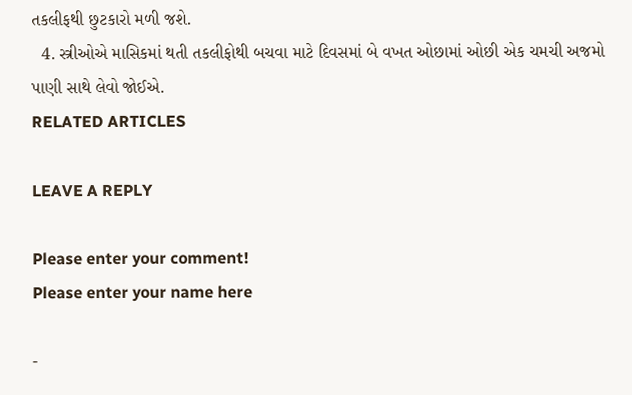તકલીફથી છુટકારો મળી જશે.
  4. સ્ત્રીઓએ માસિકમાં થતી તકલીફોથી બચવા માટે દિવસમાં બે વખત ઓછામાં ઓછી એક ચમચી અજમો પાણી સાથે લેવો જોઈએ.
RELATED ARTICLES

LEAVE A REPLY

Please enter your comment!
Please enter your name here

-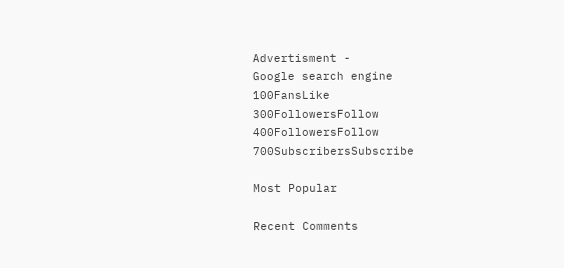Advertisment -
Google search engine
100FansLike
300FollowersFollow
400FollowersFollow
700SubscribersSubscribe

Most Popular

Recent Comments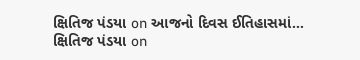ક્ષિતિજ પંડયા on આજનો દિવસ ઈતિહાસમાં…
ક્ષિતિજ પંડયા on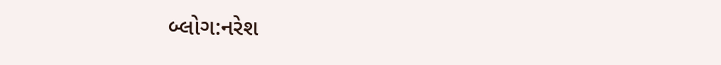બ્લોગ:નરેશ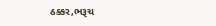ઠક્કર,ભરૂચ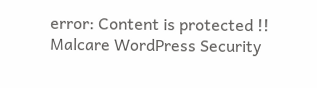error: Content is protected !!
Malcare WordPress Security